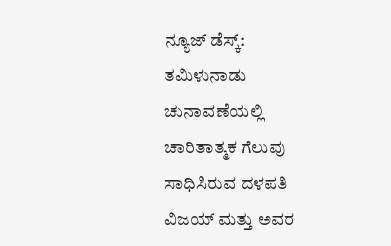ನ್ಯೂಜ್ ಡೆಸ್ಕ್: ತಮಿಳುನಾಡು ಚುನಾವಣೆಯಲ್ಲಿ ಚಾರಿತಾತ್ಮಕ ಗೆಲುವು ಸಾಧಿಸಿರುವ ದಳಪತಿ ವಿಜಯ್ ಮತ್ತು ಅವರ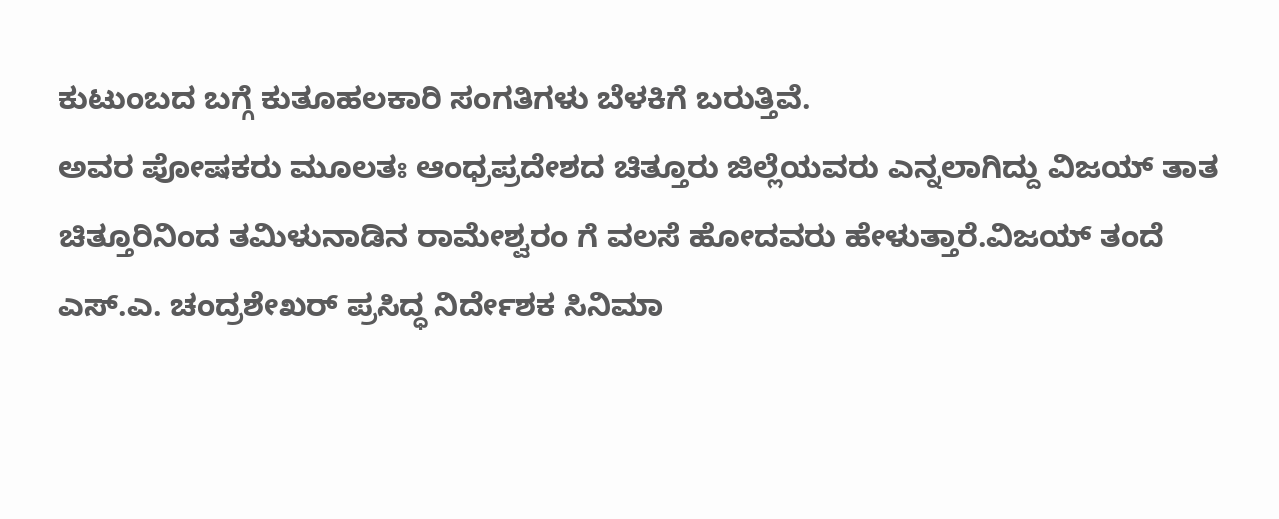ಕುಟುಂಬದ ಬಗ್ಗೆ ಕುತೂಹಲಕಾರಿ ಸಂಗತಿಗಳು ಬೆಳಕಿಗೆ ಬರುತ್ತಿವೆ.
ಅವರ ಪೋಷಕರು ಮೂಲತಃ ಆಂಧ್ರಪ್ರದೇಶದ ಚಿತ್ತೂರು ಜಿಲ್ಲೆಯವರು ಎನ್ನಲಾಗಿದ್ದು ವಿಜಯ್ ತಾತ ಚಿತ್ತೂರಿನಿಂದ ತಮಿಳುನಾಡಿನ ರಾಮೇಶ್ವರಂ ಗೆ ವಲಸೆ ಹೋದವರು ಹೇಳುತ್ತಾರೆ.ವಿಜಯ್ ತಂದೆ ಎಸ್.ಎ. ಚಂದ್ರಶೇಖರ್ ಪ್ರಸಿದ್ಧ ನಿರ್ದೇಶಕ ಸಿನಿಮಾ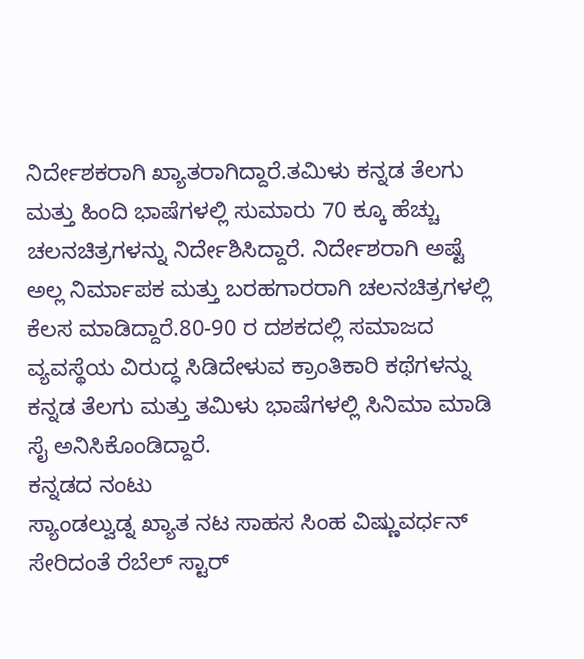ನಿರ್ದೇಶಕರಾಗಿ ಖ್ಯಾತರಾಗಿದ್ದಾರೆ.ತಮಿಳು ಕನ್ನಡ ತೆಲಗು ಮತ್ತು ಹಿಂದಿ ಭಾಷೆಗಳಲ್ಲಿ ಸುಮಾರು 70 ಕ್ಕೂ ಹೆಚ್ಚು ಚಲನಚಿತ್ರಗಳನ್ನು ನಿರ್ದೇಶಿಸಿದ್ದಾರೆ. ನಿರ್ದೇಶರಾಗಿ ಅಷ್ಟೆ ಅಲ್ಲ ನಿರ್ಮಾಪಕ ಮತ್ತು ಬರಹಗಾರರಾಗಿ ಚಲನಚಿತ್ರಗಳಲ್ಲಿ ಕೆಲಸ ಮಾಡಿದ್ದಾರೆ.80-90 ರ ದಶಕದಲ್ಲಿ ಸಮಾಜದ ವ್ಯವಸ್ಥೆಯ ವಿರುದ್ಧ ಸಿಡಿದೇಳುವ ಕ್ರಾಂತಿಕಾರಿ ಕಥೆಗಳನ್ನು ಕನ್ನಡ ತೆಲಗು ಮತ್ತು ತಮಿಳು ಭಾಷೆಗಳಲ್ಲಿ ಸಿನಿಮಾ ಮಾಡಿ ಸೈ ಅನಿಸಿಕೊಂಡಿದ್ದಾರೆ.
ಕನ್ನಡದ ನಂಟು
ಸ್ಯಾಂಡಲ್ವುಡ್ನ ಖ್ಯಾತ ನಟ ಸಾಹಸ ಸಿಂಹ ವಿಷ್ಣುವರ್ಧನ್ ಸೇರಿದಂತೆ ರೆಬೆಲ್ ಸ್ಟಾರ್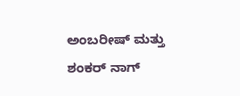ಅಂಬರೀಷ್ ಮತ್ತು ಶಂಕರ್ ನಾಗ್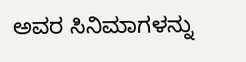ಅವರ ಸಿನಿಮಾಗಳನ್ನು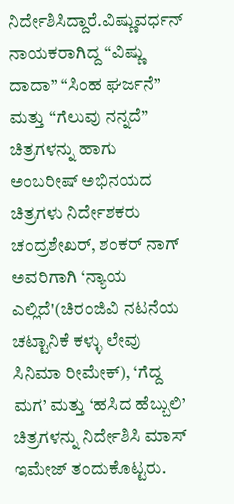ನಿರ್ದೇಶಿಸಿದ್ದಾರೆ.ವಿಷ್ಣುವರ್ಧನ್ ನಾಯಕರಾಗಿದ್ದ “ವಿಷ್ಣು ದಾದಾ” “ಸಿಂಹ ಘರ್ಜನೆ” ಮತ್ತು “ಗೆಲುವು ನನ್ನದೆ” ಚಿತ್ರಗಳನ್ನು ಹಾಗು ಅಂಬರೀಷ್ ಅಭಿನಯದ ಚಿತ್ರಗಳು ನಿರ್ದೇಶಕರು ಚಂದ್ರಶೇಖರ್, ಶಂಕರ್ ನಾಗ್ ಅವರಿಗಾಗಿ ‘ನ್ಯಾಯ ಎಲ್ಲಿದೆ'(ಚಿರಂಜಿವಿ ನಟನೆಯ ಚಟ್ಟಾನಿಕೆ ಕಳ್ಳು ಲೇವು ಸಿನಿಮಾ ರೀಮೇಕ್), ‘ಗೆದ್ದ ಮಗ’ ಮತ್ತು ‘ಹಸಿದ ಹೆಬ್ಬುಲಿ’ ಚಿತ್ರಗಳನ್ನು ನಿರ್ದೇಶಿಸಿ ಮಾಸ್ ಇಮೇಜ್ ತಂದುಕೊಟ್ಟರು.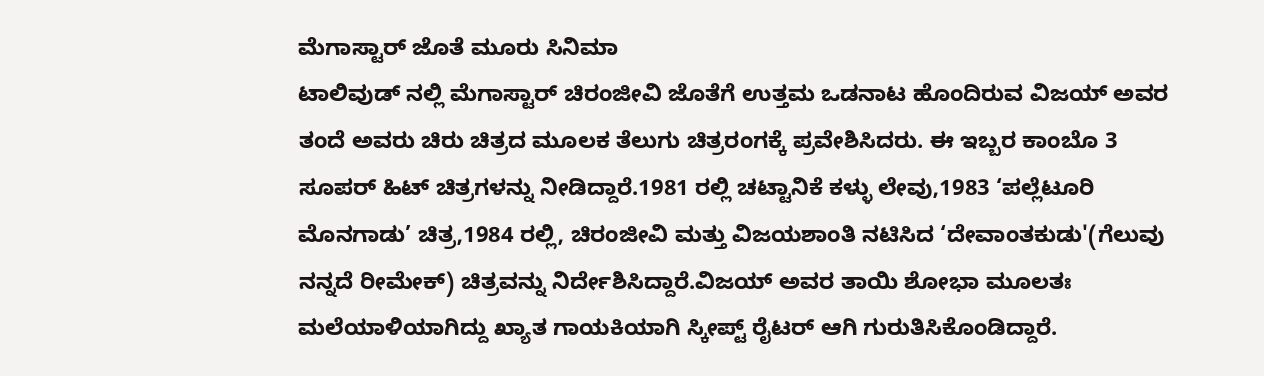ಮೆಗಾಸ್ಟಾರ್ ಜೊತೆ ಮೂರು ಸಿನಿಮಾ
ಟಾಲಿವುಡ್ ನಲ್ಲಿ ಮೆಗಾಸ್ಟಾರ್ ಚಿರಂಜೀವಿ ಜೊತೆಗೆ ಉತ್ತಮ ಒಡನಾಟ ಹೊಂದಿರುವ ವಿಜಯ್ ಅವರ ತಂದೆ ಅವರು ಚಿರು ಚಿತ್ರದ ಮೂಲಕ ತೆಲುಗು ಚಿತ್ರರಂಗಕ್ಕೆ ಪ್ರವೇಶಿಸಿದರು. ಈ ಇಬ್ಬರ ಕಾಂಬೊ 3 ಸೂಪರ್ ಹಿಟ್ ಚಿತ್ರಗಳನ್ನು ನೀಡಿದ್ದಾರೆ.1981 ರಲ್ಲಿ ಚಟ್ಟಾನಿಕೆ ಕಳ್ಳು ಲೇವು,1983 ‘ಪಲ್ಲೆಟೂರಿ ಮೊನಗಾಡು’ ಚಿತ್ರ,1984 ರಲ್ಲಿ, ಚಿರಂಜೀವಿ ಮತ್ತು ವಿಜಯಶಾಂತಿ ನಟಿಸಿದ ‘ದೇವಾಂತಕುಡು'(ಗೆಲುವು ನನ್ನದೆ ರೀಮೇಕ್) ಚಿತ್ರವನ್ನು ನಿರ್ದೇಶಿಸಿದ್ದಾರೆ.ವಿಜಯ್ ಅವರ ತಾಯಿ ಶೋಭಾ ಮೂಲತಃ ಮಲೆಯಾಳಿಯಾಗಿದ್ದು ಖ್ಯಾತ ಗಾಯಕಿಯಾಗಿ ಸ್ಕೀಪ್ಟ್ ರೈಟರ್ ಆಗಿ ಗುರುತಿಸಿಕೊಂಡಿದ್ದಾರೆ.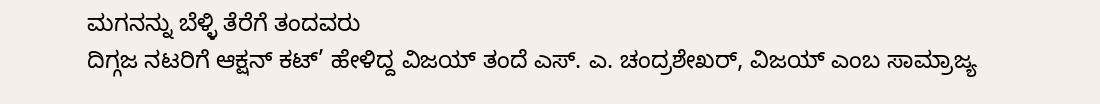ಮಗನನ್ನು ಬೆಳ್ಳಿ ತೆರೆಗೆ ತಂದವರು
ದಿಗ್ಗಜ ನಟರಿಗೆ ಆಕ್ಷನ್ ಕಟ್’ ಹೇಳಿದ್ದ ವಿಜಯ್ ತಂದೆ ಎಸ್. ಎ. ಚಂದ್ರಶೇಖರ್, ವಿಜಯ್ ಎಂಬ ಸಾಮ್ರಾಜ್ಯ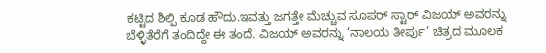ಕಟ್ಟಿದ ಶಿಲ್ಪಿ ಕೂಡ ಹೌದು.ಇವತ್ತು ಜಗತ್ತೇ ಮೆಚ್ಚುವ ಸೂಪರ್ ಸ್ಟಾರ್ ವಿಜಯ್ ಅವರನ್ನು ಬೆಳ್ಳಿತೆರೆಗೆ ತಂದಿದ್ದೇ ಈ ತಂದೆ. ವಿಜಯ್ ಅವರನ್ನು ‘ನಾಲಯ ತೀರ್ಪು’ ಚಿತ್ರದ ಮೂಲಕ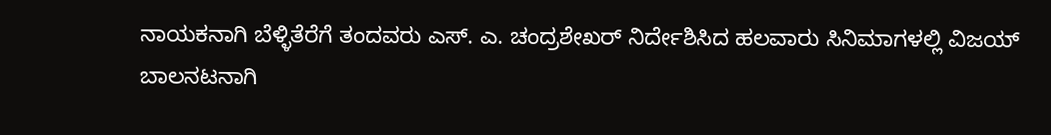ನಾಯಕನಾಗಿ ಬೆಳ್ಳಿತೆರೆಗೆ ತಂದವರು ಎಸ್. ಎ. ಚಂದ್ರಶೇಖರ್ ನಿರ್ದೇಶಿಸಿದ ಹಲವಾರು ಸಿನಿಮಾಗಳಲ್ಲಿ ವಿಜಯ್ ಬಾಲನಟನಾಗಿ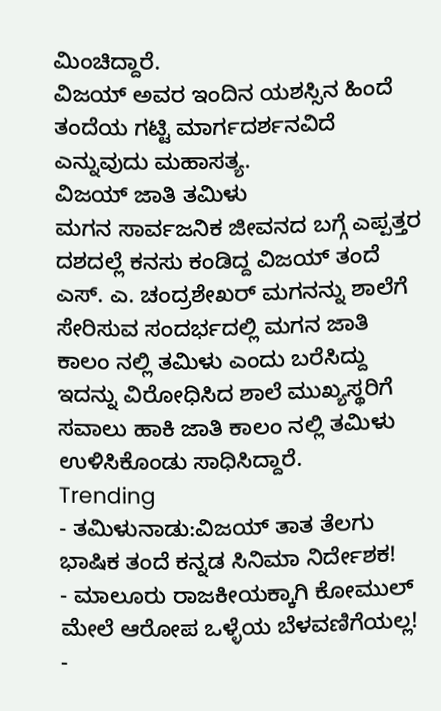ಮಿಂಚಿದ್ದಾರೆ.
ವಿಜಯ್ ಅವರ ಇಂದಿನ ಯಶಸ್ಸಿನ ಹಿಂದೆ ತಂದೆಯ ಗಟ್ಟಿ ಮಾರ್ಗದರ್ಶನವಿದೆ ಎನ್ನುವುದು ಮಹಾಸತ್ಯ.
ವಿಜಯ್ ಜಾತಿ ತಮಿಳು
ಮಗನ ಸಾರ್ವಜನಿಕ ಜೀವನದ ಬಗ್ಗೆ ಎಪ್ಪತ್ತರ ದಶದಲ್ಲೆ ಕನಸು ಕಂಡಿದ್ದ ವಿಜಯ್ ತಂದೆ ಎಸ್. ಎ. ಚಂದ್ರಶೇಖರ್ ಮಗನನ್ನು ಶಾಲೆಗೆ ಸೇರಿಸುವ ಸಂದರ್ಭದಲ್ಲಿ ಮಗನ ಜಾತಿ ಕಾಲಂ ನಲ್ಲಿ ತಮಿಳು ಎಂದು ಬರೆಸಿದ್ದು ಇದನ್ನು ವಿರೋಧಿಸಿದ ಶಾಲೆ ಮುಖ್ಯಸ್ಥರಿಗೆ ಸವಾಲು ಹಾಕಿ ಜಾತಿ ಕಾಲಂ ನಲ್ಲಿ ತಮಿಳು ಉಳಿಸಿಕೊಂಡು ಸಾಧಿಸಿದ್ದಾರೆ.
Trending
- ತಮಿಳುನಾಡು:ವಿಜಯ್ ತಾತ ತೆಲಗು ಭಾಷಿಕ ತಂದೆ ಕನ್ನಡ ಸಿನಿಮಾ ನಿರ್ದೇಶಕ!
- ಮಾಲೂರು ರಾಜಕೀಯಕ್ಕಾಗಿ ಕೋಮುಲ್ ಮೇಲೆ ಆರೋಪ ಒಳ್ಳೆಯ ಬೆಳವಣಿಗೆಯಲ್ಲ!
-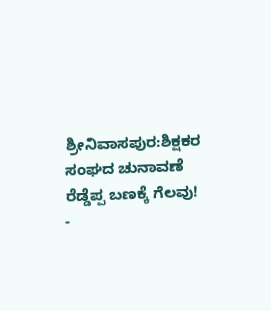ಶ್ರೀನಿವಾಸಪುರ:ಶಿಕ್ಷಕರ ಸಂಘದ ಚುನಾವಣೆ ರೆಡ್ಡೆಪ್ಪ ಬಣಕ್ಕೆ ಗೆಲವು!
-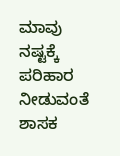ಮಾವು ನಷ್ಟಕ್ಕೆ ಪರಿಹಾರ ನೀಡುವಂತೆ ಶಾಸಕ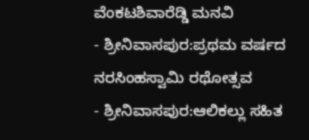ವೆಂಕಟಶಿವಾರೆಡ್ಡಿ ಮನವಿ
- ಶ್ರೀನಿವಾಸಪುರ:ಪ್ರಥಮ ವರ್ಷದ ನರಸಿಂಹಸ್ವಾಮಿ ರಥೋತ್ಸವ
- ಶ್ರೀನಿವಾಸಪುರ:ಆಲಿಕಲ್ಲು ಸಹಿತ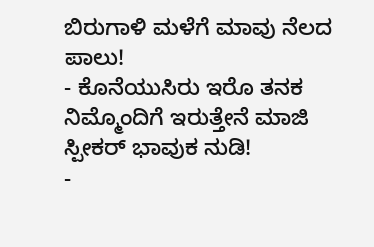ಬಿರುಗಾಳಿ ಮಳೆಗೆ ಮಾವು ನೆಲದ ಪಾಲು!
- ಕೊನೆಯುಸಿರು ಇರೊ ತನಕ ನಿಮ್ಮೊಂದಿಗೆ ಇರುತ್ತೇನೆ ಮಾಜಿ ಸ್ಪೀಕರ್ ಭಾವುಕ ನುಡಿ!
-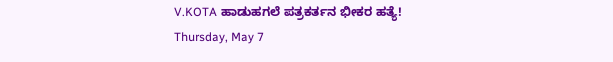V.KOTA ಹಾಡುಹಗಲೆ ಪತ್ರಕರ್ತನ ಭೀಕರ ಹತ್ಯೆ!
Thursday, May 7